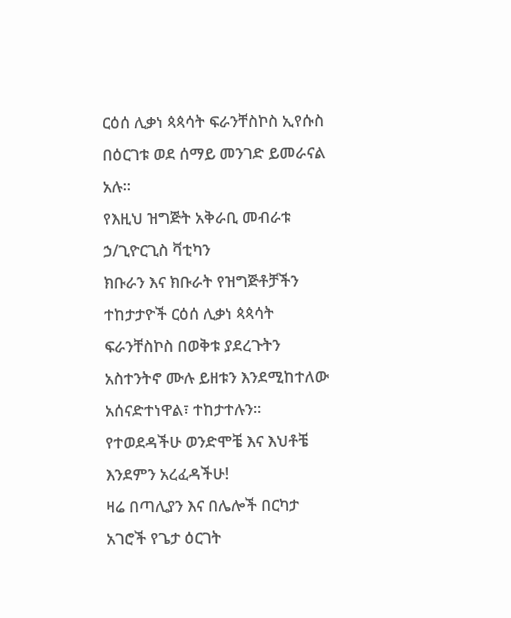ርዕሰ ሊቃነ ጳጳሳት ፍራንቸስኮስ ኢየሱስ በዕርገቱ ወደ ሰማይ መንገድ ይመራናል አሉ።
የእዚህ ዝግጅት አቅራቢ መብራቱ ኃ/ጊዮርጊስ ቫቲካን
ክቡራን እና ክቡራት የዝግጅቶቻችን ተከታታዮች ርዕሰ ሊቃነ ጳጳሳት ፍራንቸስኮስ በወቅቱ ያደረጉትን አስተንትኖ ሙሉ ይዘቱን እንደሚከተለው አሰናድተነዋል፣ ተከታተሉን።
የተወደዳችሁ ወንድሞቼ እና እህቶቼ እንደምን አረፈዳችሁ!
ዛሬ በጣሊያን እና በሌሎች በርካታ አገሮች የጌታ ዕርገት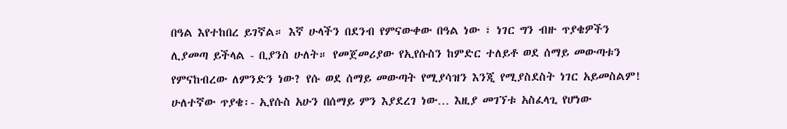በዓል እየተከበረ ይገኛል። እኛ ሁላችን በደንብ የምናውቀው በዓል ነው ፣ ነገር ግን ብዙ ጥያቄዎችን ሊያመጣ ይችላል - ቢያንስ ሁለት። የመጀመሪያው የኢየሱስን ከምድር ተለይቶ ወደ ሰማይ መውጣቱን የምናከብረው ለምንድን ነው? የሱ ወደ ሰማይ መውጣት የሚያሳዝን እንጂ የሚያስደስት ነገር አይመስልም! ሁለተኛው ጥያቄ፡- ኢየሱስ አሁን በሰማይ ምን እያደረገ ነው… እዚያ መገኘቱ አስፈላጊ የሆነው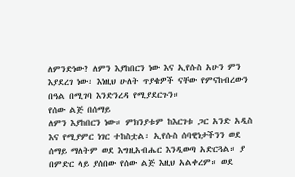ለምንድነው? ለምን እያከበርን ነው እና ኢየሱስ አሁን ምን እያደረገ ነው፡ እነዚህ ሁለት ጥያቄዎች ናቸው የምናከብረውን በዓል በሚገባ እንድንረዳ የሚያደርጉን።
የሰው ልጅ በሰማይ
ለምን እያከበርን ነው። ምክንያቱም ከእርገቱ ጋር አንድ አዲስ እና የሚያምር ነገር ተከስቷል፡ ኢየሱስ ሰባዊነታችንን ወደ ሰማይ ማለትም ወደ እግዚአብሔር እንዲወጣ አድርጓል። ያ በምድር ላይ ያሰበው የሰው ልጅ እዚህ አልቀረም። ወደ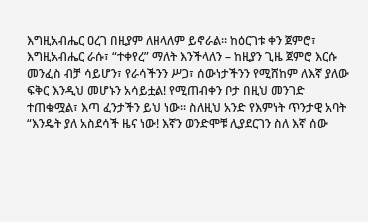እግዚአብሔር ዐረገ በዚያም ለዘላለም ይኖራል። ከዕርገቱ ቀን ጀምሮ፣ እግዚአብሔር ራሱ፣ “ተቀየረ” ማለት እንችላለን – ከዚያን ጊዜ ጀምሮ እርሱ መንፈስ ብቻ ሳይሆን፣ የራሳችንን ሥጋ፣ ሰውነታችንን የሚሸከም ለእኛ ያለው ፍቅር እንዲህ መሆኑን አሳይቷል! የሚጠብቀን ቦታ በዚህ መንገድ ተጠቁሟል፣ እጣ ፈንታችን ይህ ነው። ስለዚህ አንድ የእምነት ጥንታዊ አባት “እንዴት ያለ አስደሳች ዜና ነው! እኛን ወንድሞቹ ሊያደርገን ስለ እኛ ሰው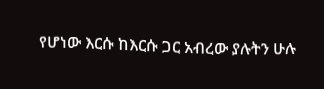የሆነው እርሱ ከእርሱ ጋር አብረው ያሉትን ሁሉ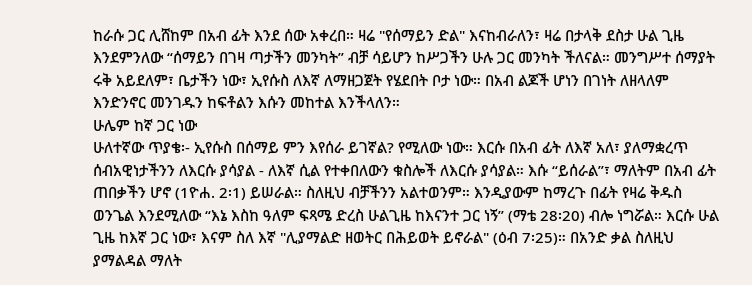ከራሱ ጋር ሊሸከም በአብ ፊት እንደ ሰው አቀረበ። ዛሬ "የሰማይን ድል" እናከብራለን፣ ዛሬ በታላቅ ደስታ ሁል ጊዜ እንደምንለው “ሰማይን በገዛ ጣታችን መንካት” ብቻ ሳይሆን ከሥጋችን ሁሉ ጋር መንካት ችለናል። መንግሥተ ሰማያት ሩቅ አይደለም፣ ቤታችን ነው፣ ኢየሱስ ለእኛ ለማዘጋጀት የሄደበት ቦታ ነው። በአብ ልጆች ሆነን በገነት ለዘላለም እንድንኖር መንገዱን ከፍቶልን እሱን መከተል እንችላለን።
ሁሌም ከኛ ጋር ነው
ሁለተኛው ጥያቄ፡- ኢየሱስ በሰማይ ምን እየሰራ ይገኛል? የሚለው ነው። እርሱ በአብ ፊት ለእኛ አለ፣ ያለማቋረጥ ሰብአዊነታችንን ለእርሱ ያሳያል - ለእኛ ሲል የተቀበለውን ቁስሎች ለእርሱ ያሳያል። እሱ “ይሰራል”፣ ማለትም በአብ ፊት ጠበቃችን ሆኖ (1ዮሐ. 2፡1) ይሠራል። ስለዚህ ብቻችንን አልተወንም። እንዲያውም ከማረጉ በፊት የዛሬ ቅዱስ ወንጌል እንደሚለው “እኔ እስከ ዓለም ፍጻሜ ድረስ ሁልጊዜ ከእናንተ ጋር ነኝ” (ማቴ 28፡20) ብሎ ነግሯል። እርሱ ሁል ጊዜ ከእኛ ጋር ነው፣ እናም ስለ እኛ "ሊያማልድ ዘወትር በሕይወት ይኖራል" (ዕብ 7፡25)። በአንድ ቃል ስለዚህ ያማልዳል ማለት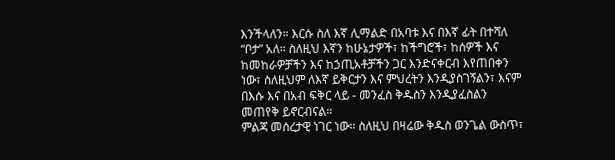እንችላለን። እርሱ ስለ እኛ ሊማልድ በአባቱ እና በእኛ ፊት በተሻለ “ቦታ” አለ። ስለዚህ እኛን ከሁኔታዎች፣ ከችግሮች፣ ከሰዎች እና ከመከራዎቻችን እና ከኃጢአቶቻችን ጋር እንድናቀርብ እየጠበቀን ነው፣ ስለዚህም ለእኛ ይቅርታን እና ምህረትን እንዲያስገኝልን፣ እናም በእሱ እና በአብ ፍቅር ላይ - መንፈስ ቅዱስን እንዲያፈስልን መጠየቅ ይኖርብናል።
ምልጃ መሰረታዊ ነገር ነው። ስለዚህ በዛሬው ቅዱስ ወንጌል ውስጥ፣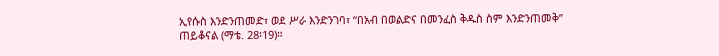ኢየሱስ እንድንጠመድ፣ ወደ ሥራ እንድንገባ፣ “በአብ በወልድና በመንፈስ ቅዱስ ስም እንድንጠመቅ” ጠይቆናል (ማቴ. 28፡19)።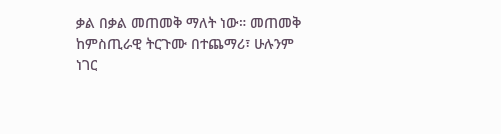ቃል በቃል መጠመቅ ማለት ነው። መጠመቅ ከምስጢራዊ ትርጉሙ በተጨማሪ፣ ሁሉንም ነገር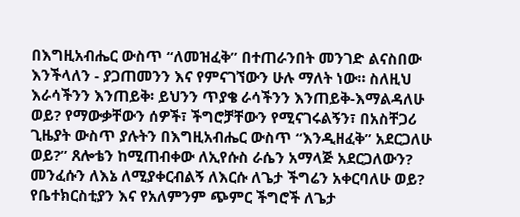በእግዚአብሔር ውስጥ “ለመዝፈቅ” በተጠራንበት መንገድ ልናስበው እንችላለን - ያጋጠመንን እና የምናገኘውን ሁሉ ማለት ነው። ስለዚህ እራሳችንን እንጠይቅ፡ ይህንን ጥያቄ ራሳችንን እንጠይቅ-እማልዳለሁ ወይ? የማውቃቸውን ሰዎች፣ ችግሮቻቸውን የሚናገሩልኝን፣ በአስቸጋሪ ጊዜያት ውስጥ ያሉትን በእግዚአብሔር ውስጥ “እንዲዘፈቅ” አደርጋለሁ ወይ?” ጸሎቴን ከሚጠብቀው ለኢየሱስ ራሴን አማላጅ አደርጋለውን? መንፈሱን ለእኔ ለሚያቀርብልኝ ለእርሱ ለጌታ ችግሬን አቀርባለሁ ወይ? የቤተክርስቲያን እና የአለምንም ጭምር ችግሮች ለጌታ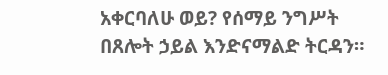አቀርባለሁ ወይ? የሰማይ ንግሥት በጸሎት ኃይል እንድናማልድ ትርዳን።